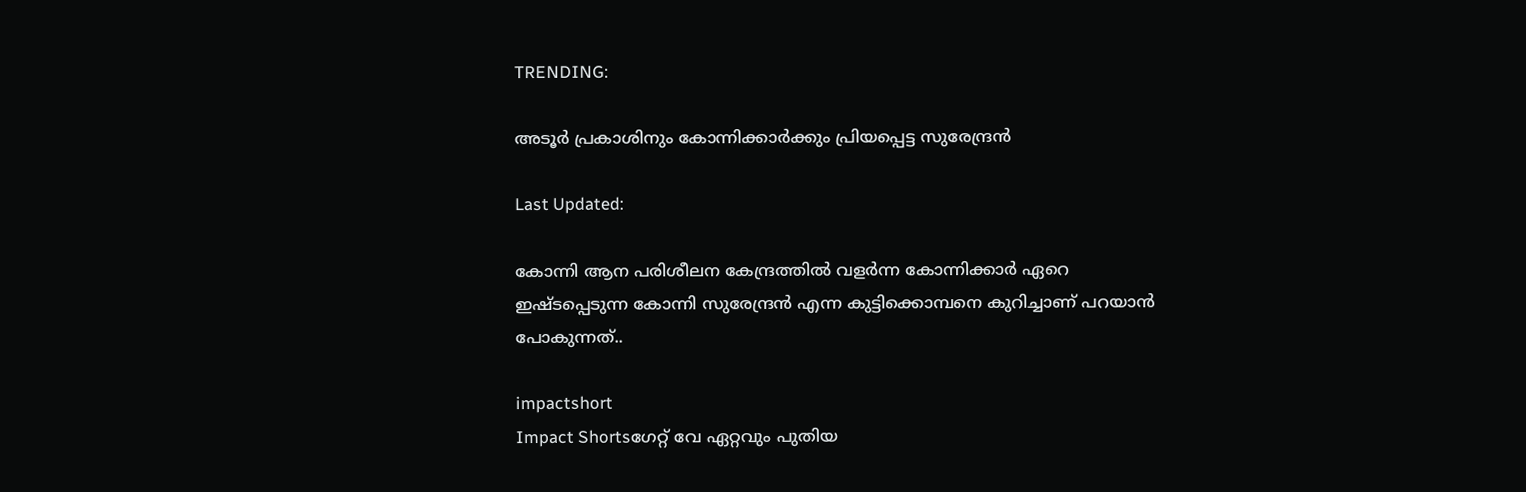TRENDING:

അടൂര്‍ പ്രകാശിനും കോന്നിക്കാര്‍ക്കും പ്രിയപ്പെട്ട സുരേന്ദ്രന്‍

Last Updated:

കോന്നി ആന പരിശീലന കേന്ദ്രത്തില്‍ വളര്‍ന്ന കോന്നിക്കാര്‍ ഏറെ ഇഷ്ടപ്പെടുന്ന കോന്നി സുരേന്ദ്രന്‍ എന്ന കുട്ടിക്കൊമ്പനെ കുറിച്ചാണ് പറയാന്‍ പോകുന്നത്..

impactshort
Impact Shortsഗേറ്റ് വേ ഏറ്റവും പുതിയ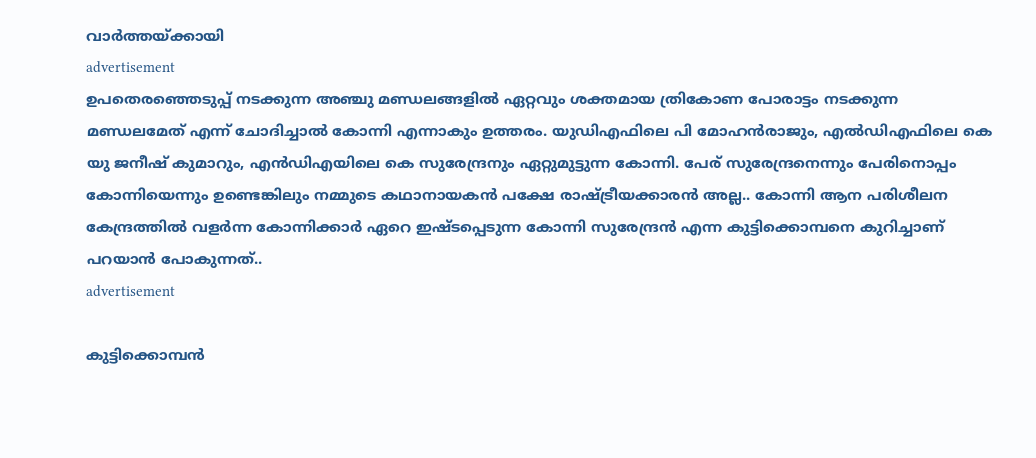വാർത്തയ്ക്കായി
advertisement
ഉപതെരഞ്ഞെടുപ്പ് നടക്കുന്ന അഞ്ചു മണ്ഡലങ്ങളില്‍ ഏറ്റവും ശക്തമായ ത്രികോണ പോരാട്ടം നടക്കുന്ന മണ്ഡലമേത് എന്ന് ചോദിച്ചാല്‍ കോന്നി എന്നാകും ഉത്തരം. യുഡിഎഫിലെ പി മോഹന്‍രാജും, എല്‍ഡിഎഫിലെ കെ യു ജനീഷ് കുമാറും, എന്‍ഡിഎയിലെ കെ സുരേന്ദ്രനും ഏറ്റുമുട്ടുന്ന കോന്നി. പേര് സുരേന്ദ്രനെന്നും പേരിനൊപ്പം കോന്നിയെന്നും ഉണ്ടെങ്കിലും നമ്മുടെ കഥാനായകന്‍ പക്ഷേ രാഷ്ട്രീയക്കാരന്‍ അല്ല.. കോന്നി ആന പരിശീലന കേന്ദ്രത്തില്‍ വളര്‍ന്ന കോന്നിക്കാര്‍ ഏറെ ഇഷ്ടപ്പെടുന്ന കോന്നി സുരേന്ദ്രന്‍ എന്ന കുട്ടിക്കൊമ്പനെ കുറിച്ചാണ് പറയാന്‍ പോകുന്നത്..
advertisement

കുട്ടിക്കൊമ്പന്‍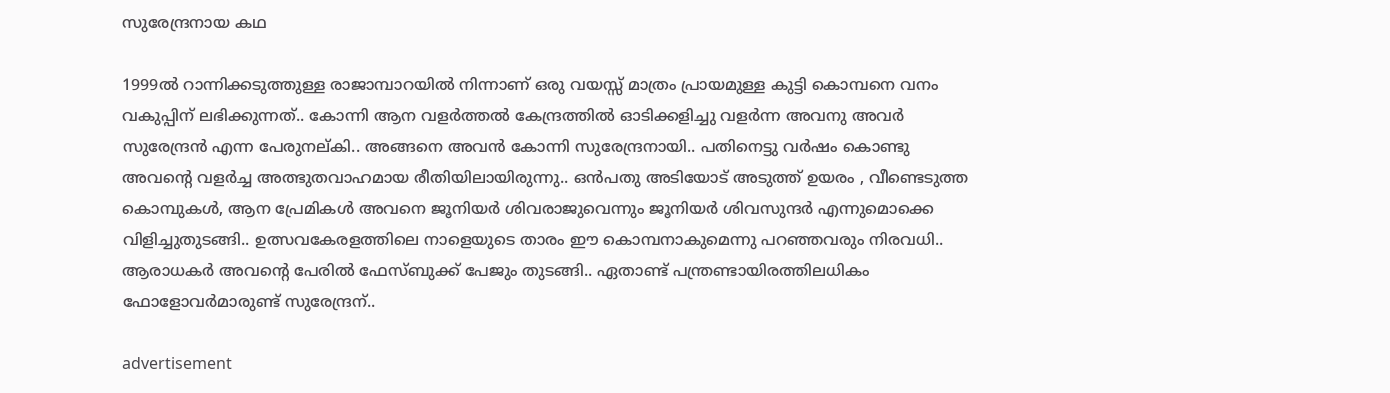സുരേന്ദ്രനായ കഥ

1999ല്‍ റാന്നിക്കടുത്തുള്ള രാജാമ്പാറയില്‍ നിന്നാണ് ഒരു വയസ്സ് മാത്രം പ്രായമുള്ള കുട്ടി കൊമ്പനെ വനം വകുപ്പിന് ലഭിക്കുന്നത്.. കോന്നി ആന വളര്‍ത്തല്‍ കേന്ദ്രത്തില്‍ ഓടിക്കളിച്ചു വളര്‍ന്ന അവനു അവര്‍ സുരേന്ദ്രന്‍ എന്ന പേരുനല്കി.. അങ്ങനെ അവന്‍ കോന്നി സുരേന്ദ്രനായി.. പതിനെട്ടു വര്‍ഷം കൊണ്ടു അവന്റെ വളര്‍ച്ച അത്ഭുതവാഹമായ രീതിയിലായിരുന്നു.. ഒന്‍പതു അടിയോട് അടുത്ത് ഉയരം , വീണ്ടെടുത്ത കൊമ്പുകള്‍, ആന പ്രേമികള്‍ അവനെ ജൂനിയര്‍ ശിവരാജുവെന്നും ജൂനിയര്‍ ശിവസുന്ദര്‍ എന്നുമൊക്കെ വിളിച്ചുതുടങ്ങി.. ഉത്സവകേരളത്തിലെ നാളെയുടെ താരം ഈ കൊമ്പനാകുമെന്നു പറഞ്ഞവരും നിരവധി.. ആരാധകര്‍ അവന്റെ പേരില്‍ ഫേസ്ബുക്ക് പേജും തുടങ്ങി.. ഏതാണ്ട് പന്ത്രണ്ടായിരത്തിലധികം ഫോളോവര്‍മാരുണ്ട് സുരേന്ദ്രന്..

advertisement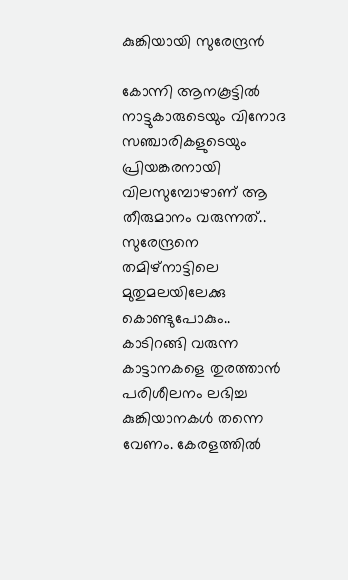കുങ്കിയായി സുരേന്ദ്രന്‍

കോന്നി ആനകൂട്ടില്‍ നാട്ടുകാരുടെയും വിനോദ സഞ്ചാരികളുടെയും പ്രിയങ്കരനായി വിലസുമ്പോഴാണ് ആ തീരുമാനം വരുന്നത്.. സുരേന്ദ്രനെ തമിഴ്‌നാട്ടിലെ മുതുമലയിലേക്കു കൊണ്ടുപോകും.. കാടിറങ്ങി വരുന്ന കാട്ടാനകളെ തുരത്താന്‍ പരിശീലനം ലഭിച്ച കുങ്കിയാനകള്‍ തന്നെ വേണം. കേരളത്തില്‍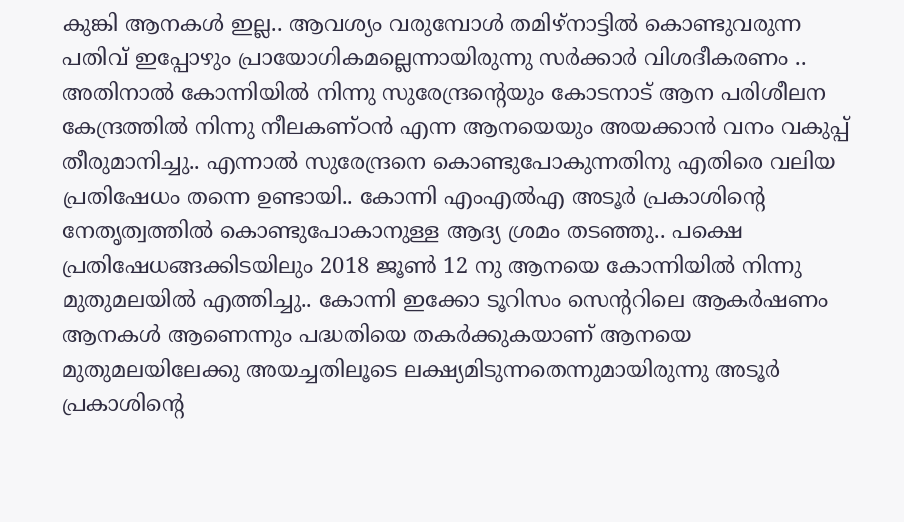കുങ്കി ആനകള്‍ ഇല്ല.. ആവശ്യം വരുമ്പോള്‍ തമിഴ്‌നാട്ടില്‍ കൊണ്ടുവരുന്ന പതിവ് ഇപ്പോഴും പ്രായോഗികമല്ലെന്നായിരുന്നു സര്‍ക്കാര്‍ വിശദീകരണം .. അതിനാല്‍ കോന്നിയില്‍ നിന്നു സുരേന്ദ്രന്റെയും കോടനാട് ആന പരിശീലന കേന്ദ്രത്തില്‍ നിന്നു നീലകണ്ഠന്‍ എന്ന ആനയെയും അയക്കാന്‍ വനം വകുപ്പ് തീരുമാനിച്ചു.. എന്നാല്‍ സുരേന്ദ്രനെ കൊണ്ടുപോകുന്നതിനു എതിരെ വലിയ പ്രതിഷേധം തന്നെ ഉണ്ടായി.. കോന്നി എംഎല്‍എ അടൂര്‍ പ്രകാശിന്റെ നേതൃത്വത്തില്‍ കൊണ്ടുപോകാനുള്ള ആദ്യ ശ്രമം തടഞ്ഞു.. പക്ഷെ പ്രതിഷേധങ്ങക്കിടയിലും 2018 ജൂണ്‍ 12 നു ആനയെ കോന്നിയില്‍ നിന്നു മുതുമലയില്‍ എത്തിച്ചു.. കോന്നി ഇക്കോ ടൂറിസം സെന്ററിലെ ആകര്‍ഷണം ആനകള്‍ ആണെന്നും പദ്ധതിയെ തകര്‍ക്കുകയാണ് ആനയെ മുതുമലയിലേക്കു അയച്ചതിലൂടെ ലക്ഷ്യമിടുന്നതെന്നുമായിരുന്നു അടൂര്‍ പ്രകാശിന്റെ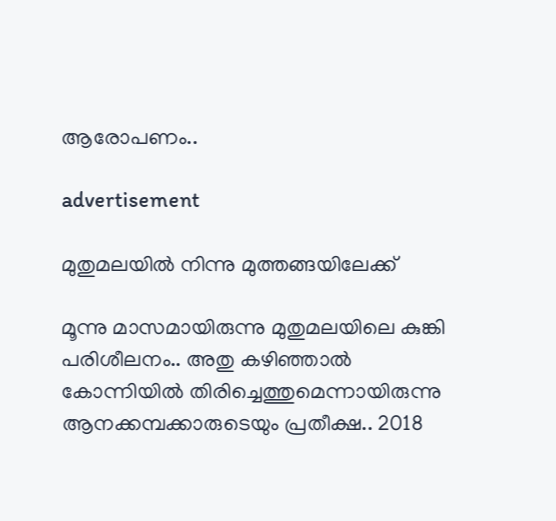ആരോപണം..

advertisement

മുതുമലയില്‍ നിന്നു മുത്തങ്ങയിലേക്ക്

മൂന്നു മാസമായിരുന്നു മുതുമലയിലെ കുങ്കി പരിശീലനം.. അതു കഴിഞ്ഞാല്‍ കോന്നിയില്‍ തിരിച്ചെത്തുമെന്നായിരുന്നു ആനക്കമ്പക്കാരുടെയും പ്രതീക്ഷ.. 2018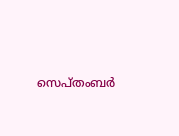സെപ്തംബര്‍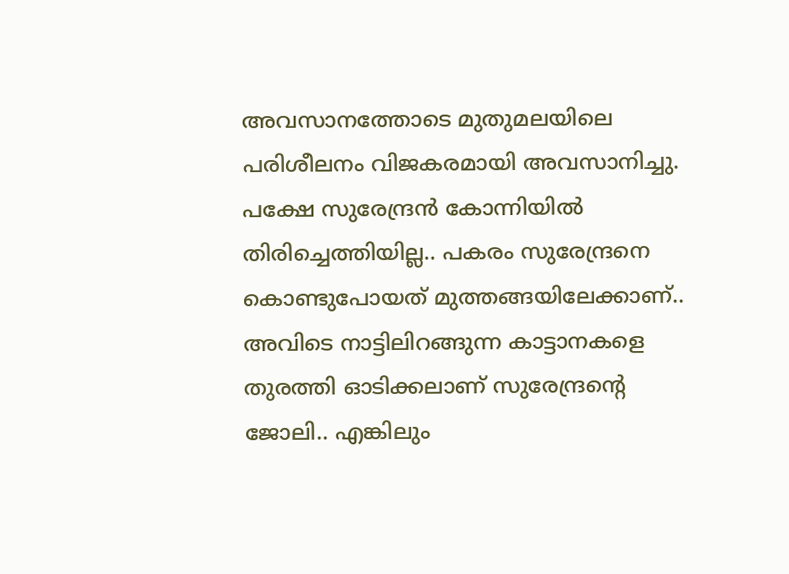അവസാനത്തോടെ മുതുമലയിലെ പരിശീലനം വിജകരമായി അവസാനിച്ചു. പക്ഷേ സുരേന്ദ്രന്‍ കോന്നിയില്‍ തിരിച്ചെത്തിയില്ല.. പകരം സുരേന്ദ്രനെ കൊണ്ടുപോയത് മുത്തങ്ങയിലേക്കാണ്.. അവിടെ നാട്ടിലിറങ്ങുന്ന കാട്ടാനകളെ തുരത്തി ഓടിക്കലാണ് സുരേന്ദ്രന്റെ ജോലി.. എങ്കിലും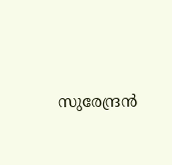സുരേന്ദ്രന്‍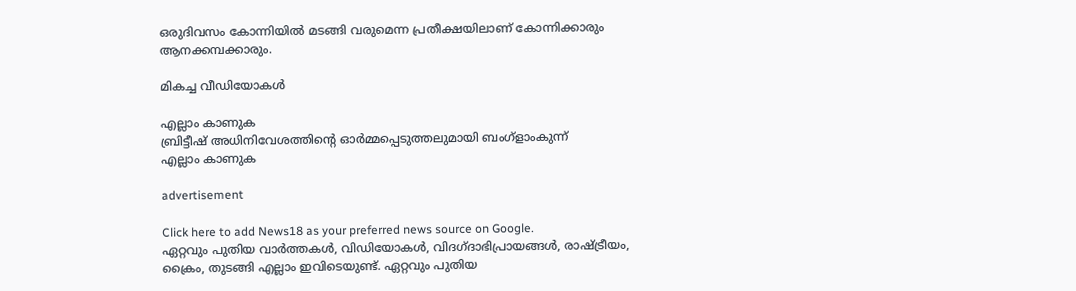ഒരുദിവസം കോന്നിയില്‍ മടങ്ങി വരുമെന്ന പ്രതീക്ഷയിലാണ് കോന്നിക്കാരും ആനക്കമ്പക്കാരും.

മികച്ച വീഡിയോകൾ

എല്ലാം കാണുക
ബ്രിട്ടീഷ് അധിനിവേശത്തിൻ്റെ ഓർമ്മപ്പെടുത്തലുമായി ബംഗ്ളാംകുന്ന്
എല്ലാം കാണുക

advertisement

Click here to add News18 as your preferred news source on Google.
ഏറ്റവും പുതിയ വാർത്തകൾ, വിഡിയോകൾ, വിദഗ്ദാഭിപ്രായങ്ങൾ, രാഷ്ട്രീയം, ക്രൈം, തുടങ്ങി എല്ലാം ഇവിടെയുണ്ട്. ഏറ്റവും പുതിയ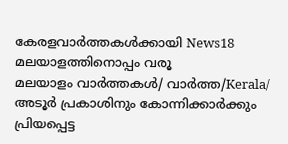കേരളവാർത്തകൾക്കായി News18 മലയാളത്തിനൊപ്പം വരൂ
മലയാളം വാർത്തകൾ/ വാർത്ത/Kerala/
അടൂര്‍ പ്രകാശിനും കോന്നിക്കാര്‍ക്കും പ്രിയപ്പെട്ട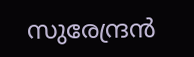സുരേന്ദ്രന്‍